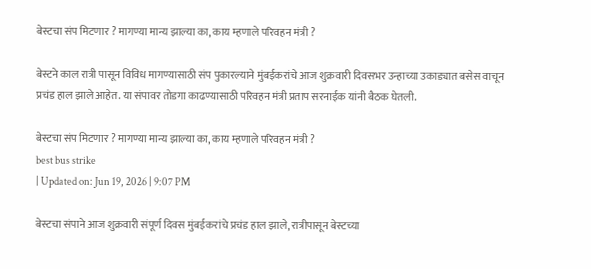बेस्टचा संप मिटणार ? मागण्या मान्य झाल्या का, काय म्हणाले परिवहन मंत्री ?

बेस्टने काल रात्री पासून विविध मागण्यासाठी संप पुकारल्याने मुंबईकरांचे आज शुक्रवारी दिवसभर उन्हाच्या उकाड्यात बसेस वाचून प्रचंड हाल झाले आहेत. या संपावर तोडगा काढण्यासाठी परिवहन मंत्री प्रताप सरनाईक यांनी बैठक घेतली.

बेस्टचा संप मिटणार ? मागण्या मान्य झाल्या का, काय म्हणाले परिवहन मंत्री ?
best bus strike
| Updated on: Jun 19, 2026 | 9:07 PM

बेस्टचा संपाने आज शुक्रवारी संपूर्ण दिवस मुंबईकरांचे प्रचंड हाल झाले, रात्रीपासून बेस्टच्या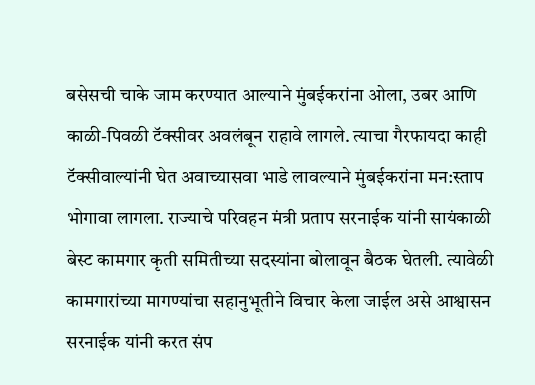बसेसची चाके जाम करण्यात आल्याने मुंबईकरांना ओला, उबर आणि काळी-पिवळी टॅक्सीवर अवलंबून राहावे लागले. त्याचा गैरफायदा काही टॅक्सीवाल्यांनी घेत अवाच्यासवा भाडे लावल्याने मुंबईकरांना मन:स्ताप भोगावा लागला. राज्याचे परिवहन मंत्री प्रताप सरनाईक यांनी सायंकाळी बेस्ट कामगार कृती समितीच्या सदस्यांना बोलावून बैठक घेतली. त्यावेळी कामगारांच्या मागण्यांचा सहानुभूतीने विचार केला जाईल असे आश्वासन सरनाईक यांनी करत संप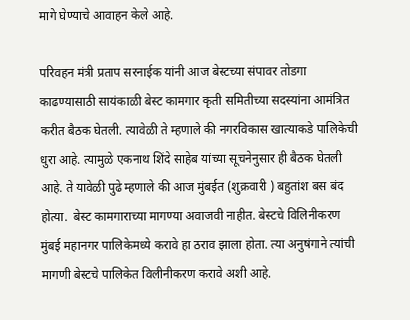मागे घेण्याचे आवाहन केले आहे.

परिवहन मंत्री प्रताप सरनाईक यांनी आज बेस्टच्या संपावर तोडगा काढण्यासाठी सायंकाळी बेस्ट कामगार कृती समितीच्या सदस्यांना आमंत्रित करीत बैठक घेतली. त्यावेळी ते म्हणाले की नगरविकास खात्याकडे पालिकेची धुरा आहे. त्यामुळे एकनाथ शिंदे साहेब यांच्या सूचनेनुसार ही बैठक घेतली आहे. ते यावेळी पुढे म्हणाले की आज मुंबईत (शुक्रवारी ) बहुतांश बस बंद होत्या.  बेस्ट कामगाराच्या मागण्या अवाजवी नाहीत. बेस्टचे विलिनीकरण मुंबई महानगर पालिकेमध्ये करावे हा ठराव झाला होता. त्या अनुषंगाने त्यांची मागणी बेस्टचे पालिकेत विलीनीकरण करावे अशी आहे.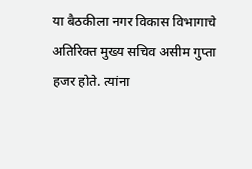या बैठकीला नगर विकास विभागाचे अतिरिक्त मुख्य सचिव असीम गुप्ता हजर होते. त्यांना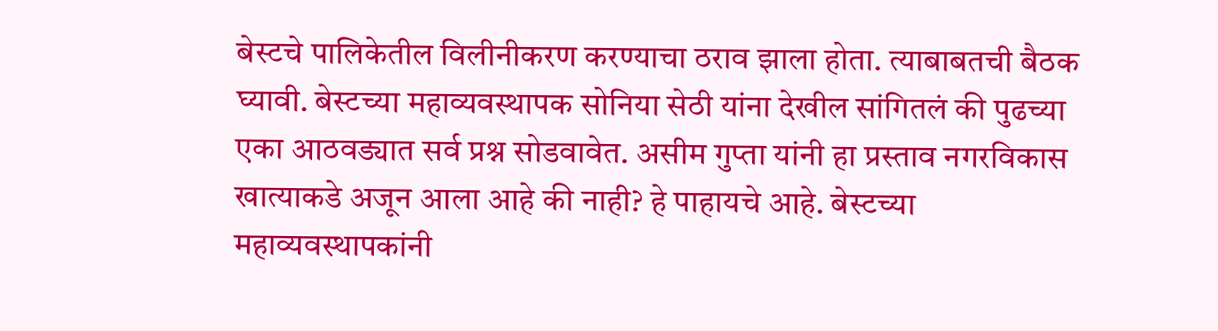बेस्टचे पालिकेतील विलीनीकरण करण्याचा ठराव झाला होता. त्याबाबतची बैठक घ्यावी. बेस्टच्या महाव्यवस्थापक सोनिया सेठी यांना देखील सांगितलं की पुढच्या एका आठवड्यात सर्व प्रश्न सोडवावेत. असीम गुप्ता यांनी हा प्रस्ताव नगरविकास खात्याकडे अजून आला आहे की नाही? हे पाहायचे आहे. बेस्टच्या महाव्यवस्थापकांनी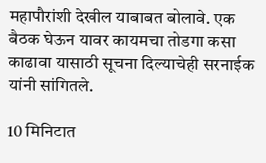महापौरांशी देखील याबाबत बोलावे. एक बैठक घेऊन यावर कायमचा तोडगा कसा काढावा यासाठी सूचना दिल्याचेही सरनाईक यांनी सांगितले.

10 मिनिटात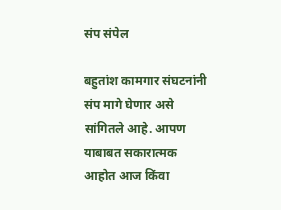संप संपेल

बहुतांश कामगार संघटनांनी संप मागे घेणार असे सांगितले आहे. आपण याबाबत सकारात्मक आहोत आज किंवा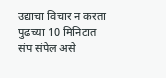उद्याचा विचार न करता पुढच्या 10 मिनिटात संप संपेल असे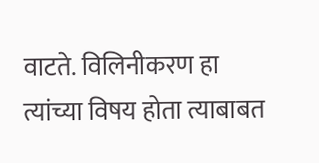वाटते. विलिनीकरण हा त्यांच्या विषय होता त्याबाबत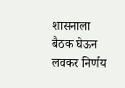शासनाला बैठक घेऊन लवकर निर्णय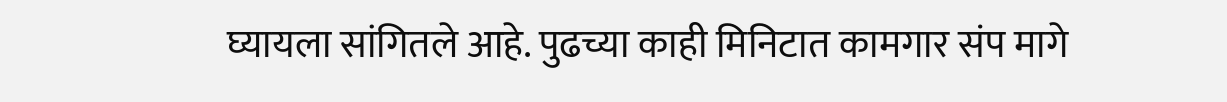घ्यायला सांगितले आहे. पुढच्या काही मिनिटात कामगार संप मागे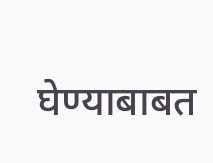घेण्याबाबत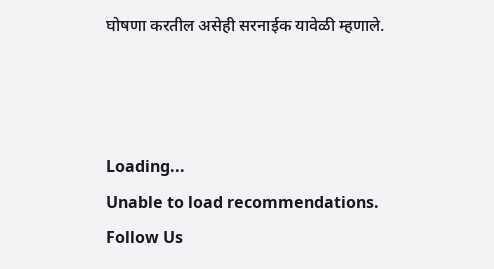घोषणा करतील असेही सरनाईक यावेळी म्हणाले.



Loading...
Unable to load recommendations.
Follow Us